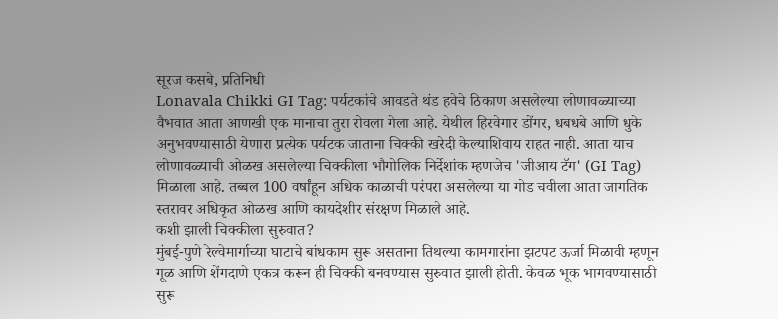सूरज कसबे, प्रतिनिधी
Lonavala Chikki GI Tag: पर्यटकांचे आवडते थंड हवेचे ठिकाण असलेल्या लोणावळ्याच्या वैभवात आता आणखी एक मानाचा तुरा रोवला गेला आहे. येथील हिरवेगार डोंगर, धबधबे आणि धुके अनुभवण्यासाठी येणारा प्रत्येक पर्यटक जाताना चिक्की खरेदी केल्याशिवाय राहत नाही. आता याच लोणावळ्याची ओळख असलेल्या चिक्कीला भौगोलिक निर्देशांक म्हणजेच 'जीआय टॅग' (GI Tag) मिळाला आहे. तब्बल 100 वर्षांहून अधिक काळाची परंपरा असलेल्या या गोड चवीला आता जागतिक स्तरावर अधिकृत ओळख आणि कायदेशीर संरक्षण मिळाले आहे.
कशी झाली चिक्कीला सुरुवात?
मुंबई-पुणे रेल्वेमार्गाच्या घाटाचे बांधकाम सुरू असताना तिथल्या कामगारांना झटपट ऊर्जा मिळावी म्हणून गूळ आणि शेंगदाणे एकत्र करून ही चिक्की बनवण्यास सुरुवात झाली होती. केवळ भूक भागवण्यासाठी सुरू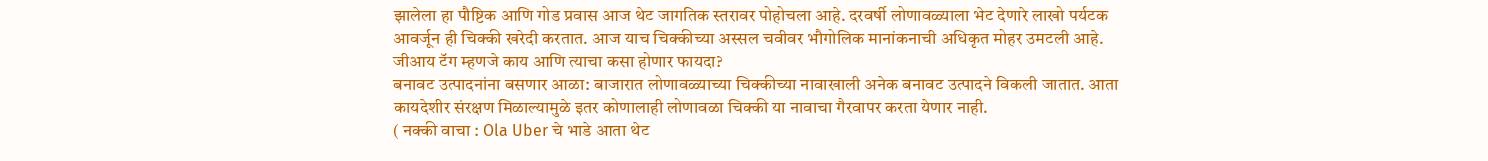झालेला हा पौष्टिक आणि गोड प्रवास आज थेट जागतिक स्तरावर पोहोचला आहे. दरवर्षी लोणावळ्याला भेट देणारे लाखो पर्यटक आवर्जून ही चिक्की खरेदी करतात. आज याच चिक्कीच्या अस्सल चवीवर भौगोलिक मानांकनाची अधिकृत मोहर उमटली आहे.
जीआय टॅग म्हणजे काय आणि त्याचा कसा होणार फायदा?
बनावट उत्पादनांना बसणार आळा: बाजारात लोणावळ्याच्या चिक्कीच्या नावाखाली अनेक बनावट उत्पादने विकली जातात. आता कायदेशीर संरक्षण मिळाल्यामुळे इतर कोणालाही लोणावळा चिक्की या नावाचा गैरवापर करता येणार नाही.
( नक्की वाचा : Ola Uber चे भाडे आता थेट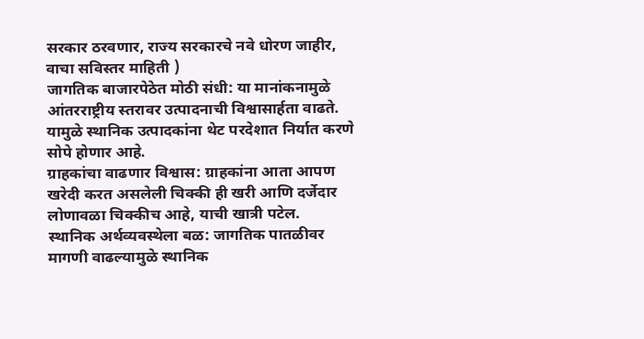सरकार ठरवणार, राज्य सरकारचे नवे धोरण जाहीर, वाचा सविस्तर माहिती )
जागतिक बाजारपेठेत मोठी संधी: या मानांकनामुळे आंतरराष्ट्रीय स्तरावर उत्पादनाची विश्वासार्हता वाढते. यामुळे स्थानिक उत्पादकांना थेट परदेशात निर्यात करणे सोपे होणार आहे.
ग्राहकांचा वाढणार विश्वास: ग्राहकांना आता आपण खरेदी करत असलेली चिक्की ही खरी आणि दर्जेदार लोणावळा चिक्कीच आहे, याची खात्री पटेल.
स्थानिक अर्थव्यवस्थेला बळ: जागतिक पातळीवर मागणी वाढल्यामुळे स्थानिक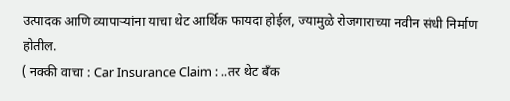उत्पादक आणि व्यापाऱ्यांना याचा थेट आर्थिक फायदा होईल, ज्यामुळे रोजगाराच्या नवीन संधी निर्माण होतील.
( नक्की वाचा : Car Insurance Claim : ..तर थेट बँक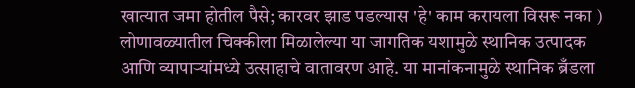खात्यात जमा होतील पैसे; कारवर झाड पडल्यास 'हे' काम करायला विसरू नका )
लोणावळ्यातील चिक्कीला मिळालेल्या या जागतिक यशामुळे स्थानिक उत्पादक आणि व्यापाऱ्यांमध्ये उत्साहाचे वातावरण आहे. या मानांकनामुळे स्थानिक ब्रँडला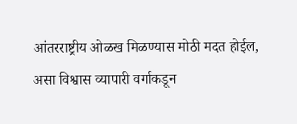आंतरराष्ट्रीय ओळख मिळण्यास मोठी मदत होईल, असा विश्वास व्यापारी वर्गाकडून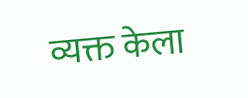व्यक्त केला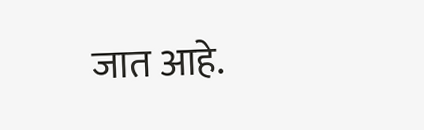जात आहे.